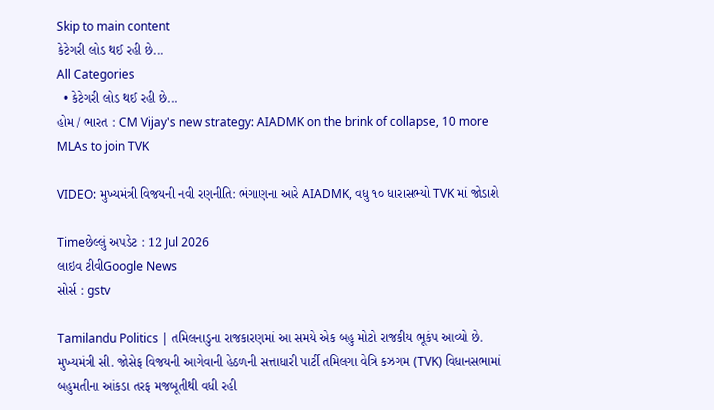Skip to main content
કેટેગરી લોડ થઈ રહી છે...
All Categories
  • કેટેગરી લોડ થઈ રહી છે...
હોમ / ભારત : CM Vijay's new strategy: AIADMK on the brink of collapse, 10 more MLAs to join TVK

VIDEO: મુખ્યમંત્રી વિજયની નવી રણનીતિ: ભંગાણના આરે AIADMK, વધુ ૧૦ ધારાસભ્યો TVK માં જોડાશે

Timeછેલ્લું અપડેટ : 12 Jul 2026
લાઇવ ટીવીGoogle News
સોર્સ : gstv

Tamilandu Politics | તમિલનાડુના રાજકારણમાં આ સમયે એક બહુ મોટો રાજકીય ભૂકંપ આવ્યો છે. મુખ્યમંત્રી સી. જોસેફ વિજયની આગેવાની હેઠળની સત્તાધારી પાર્ટી તમિલગા વેત્રિ કઝગમ (TVK) વિધાનસભામાં બહુમતીના આંકડા તરફ મજબૂતીથી વધી રહી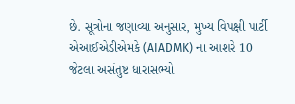છે. સૂત્રોના જણાવ્યા અનુસાર, મુખ્ય વિપક્ષી પાર્ટી એઆઈએડીએમકે (AIADMK) ના આશરે 10 જેટલા અસંતુષ્ટ ધારાસભ્યો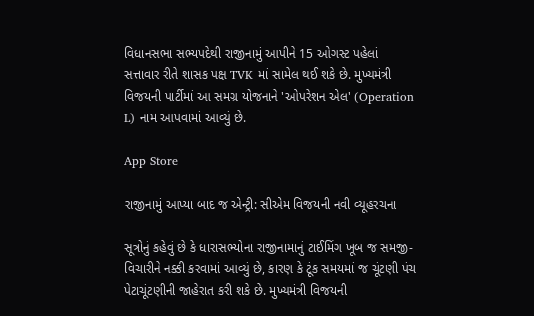વિધાનસભા સભ્યપદેથી રાજીનામું આપીને 15 ઓગસ્ટ પહેલાં સત્તાવાર રીતે શાસક પક્ષ TVK માં સામેલ થઈ શકે છે. મુખ્યમંત્રી વિજયની પાર્ટીમાં આ સમગ્ર યોજનાને 'ઓપરેશન એલ' (Operation L) નામ આપવામાં આવ્યું છે.

App Store

રાજીનામું આપ્યા બાદ જ એન્ટ્રી: સીએમ વિજયની નવી વ્યૂહરચના

સૂત્રોનું કહેવું છે કે ધારાસભ્યોના રાજીનામાનું ટાઈમિંગ ખૂબ જ સમજી-વિચારીને નક્કી કરવામાં આવ્યું છે, કારણ કે ટૂંક સમયમાં જ ચૂંટણી પંચ પેટાચૂંટણીની જાહેરાત કરી શકે છે. મુખ્યમંત્રી વિજયની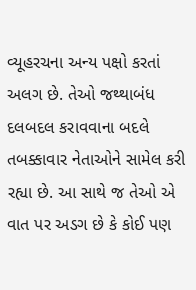વ્યૂહરચના અન્ય પક્ષો કરતાં અલગ છે. તેઓ જથ્થાબંધ દલબદલ કરાવવાના બદલે તબક્કાવાર નેતાઓને સામેલ કરી રહ્યા છે. આ સાથે જ તેઓ એ વાત પર અડગ છે કે કોઈ પણ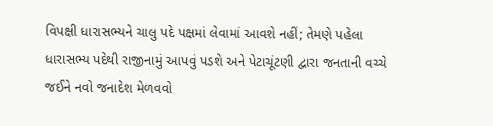વિપક્ષી ધારાસભ્યને ચાલુ પદે પક્ષમાં લેવામાં આવશે નહીં; તેમણે પહેલા ધારાસભ્ય પદેથી રાજીનામું આપવું પડશે અને પેટાચૂંટણી દ્વારા જનતાની વચ્ચે જઈને નવો જનાદેશ મેળવવો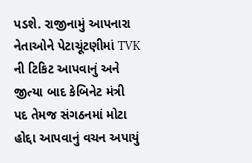પડશે. રાજીનામું આપનારા નેતાઓને પેટાચૂંટણીમાં TVK ની ટિકિટ આપવાનું અને જીત્યા બાદ કેબિનેટ મંત્રી પદ તેમજ સંગઠનમાં મોટા હોદ્દા આપવાનું વચન અપાયું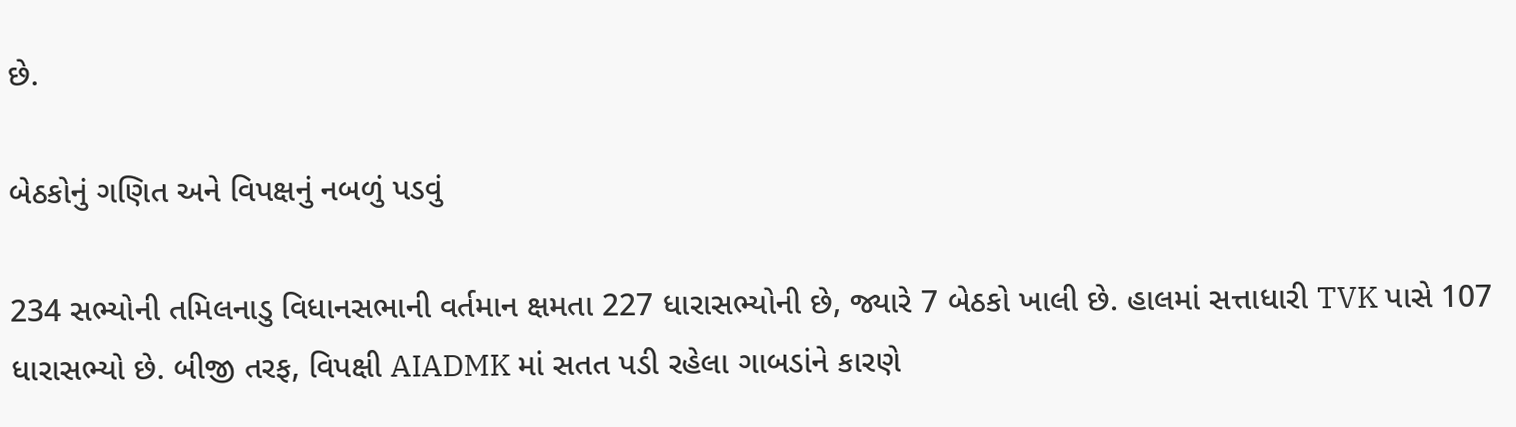છે.

બેઠકોનું ગણિત અને વિપક્ષનું નબળું પડવું

234 સભ્યોની તમિલનાડુ વિધાનસભાની વર્તમાન ક્ષમતા 227 ધારાસભ્યોની છે, જ્યારે 7 બેઠકો ખાલી છે. હાલમાં સત્તાધારી TVK પાસે 107 ધારાસભ્યો છે. બીજી તરફ, વિપક્ષી AIADMK માં સતત પડી રહેલા ગાબડાંને કારણે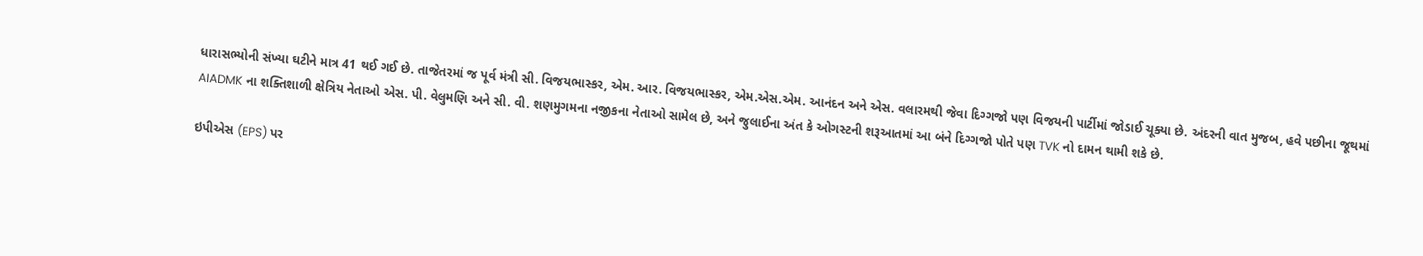ધારાસભ્યોની સંખ્યા ઘટીને માત્ર 41 થઈ ગઈ છે. તાજેતરમાં જ પૂર્વ મંત્રી સી. વિજયભાસ્કર, એમ. આર. વિજયભાસ્કર, એમ.એસ.એમ. આનંદન અને એસ. વલારમથી જેવા દિગ્ગજો પણ વિજયની પાર્ટીમાં જોડાઈ ચૂક્યા છે. અંદરની વાત મુજબ, હવે પછીના જૂથમાં AIADMK ના શક્તિશાળી ક્ષેત્રિય નેતાઓ એસ. પી. વેલુમણિ અને સી. વી. શણમુગમના નજીકના નેતાઓ સામેલ છે, અને જુલાઈના અંત કે ઓગસ્ટની શરૂઆતમાં આ બંને દિગ્ગજો પોતે પણ TVK નો દામન થામી શકે છે.

ઇપીએસ (EPS) પર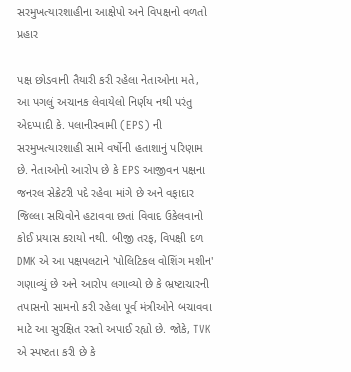સરમુખત્યારશાહીના આક્ષેપો અને વિપક્ષનો વળતો પ્રહાર

પક્ષ છોડવાની તૈયારી કરી રહેલા નેતાઓના મતે, આ પગલું અચાનક લેવાયેલો નિર્ણય નથી પરંતુ એદપ્પાદી કે. પલાનીસ્વામી (EPS) ની સરમુખત્યારશાહી સામે વર્ષોની હતાશાનું પરિણામ છે. નેતાઓનો આરોપ છે કે EPS આજીવન પક્ષના જનરલ સેક્રેટરી પદે રહેવા માંગે છે અને વફાદાર જિલ્લા સચિવોને હટાવવા છતાં વિવાદ ઉકેલવાનો કોઈ પ્રયાસ કરાયો નથી. બીજી તરફ, વિપક્ષી દળ DMK એ આ પક્ષપલટાને 'પોલિટિકલ વોશિંગ મશીન' ગણાવ્યું છે અને આરોપ લગાવ્યો છે કે ભ્રષ્ટાચારની તપાસનો સામનો કરી રહેલા પૂર્વ મંત્રીઓને બચાવવા માટે આ સુરક્ષિત રસ્તો અપાઈ રહ્યો છે. જોકે, TVK એ સ્પષ્ટતા કરી છે કે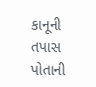કાનૂની તપાસ પોતાની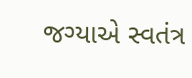જગ્યાએ સ્વતંત્ર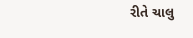રીતે ચાલુ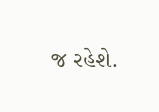જ રહેશે.